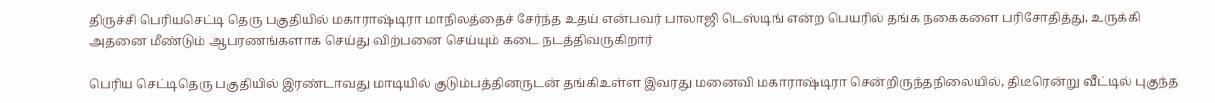திருச்சி பெரியசெட்டி தெரு பகுதியில் மகாராஷ்டிரா மாநிலத்தைச் சேர்ந்த உதய் என்பவர் பாலாஜி டெஸ்டிங் என்ற பெயரில் தங்க நகைகளை பரிசோதித்து, உருக்கி அதனை மீண்டும் ஆபரணங்களாக செய்து விற்பனை செய்யும் கடை நடத்திவருகிறார்

பெரிய செட்டிதெரு பகுதியில் இரண்டாவது மாடியில் குடும்பத்தினருடன் தங்கிஉள்ள இவரது மனைவி மகாராஷ்டிரா சென்றிருந்தநிலையில், திடீரென்று வீட்டில் புகுந்த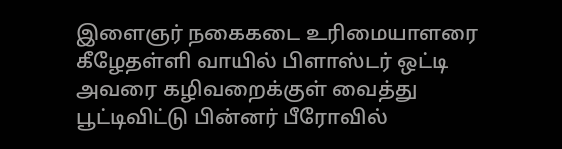இளைஞர் நகைகடை உரிமையாளரை கீழேதள்ளி வாயில் பிளாஸ்டர் ஒட்டி அவரை கழிவறைக்குள் வைத்து பூட்டிவிட்டு பின்னர் பீரோவில்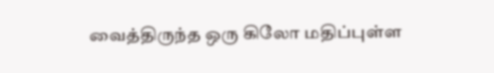வைத்திருந்த ஒரு கிலோ மதிப்புள்ள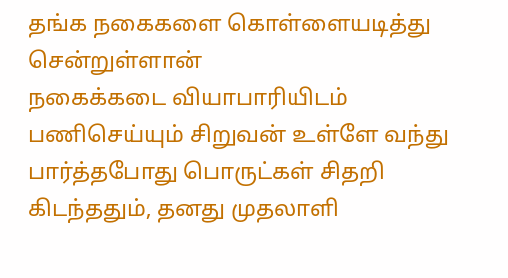தங்க நகைகளை கொள்ளையடித்து சென்றுள்ளான்
நகைக்கடை வியாபாரியிடம் பணிசெய்யும் சிறுவன் உள்ளே வந்து பார்த்தபோது பொருட்கள் சிதறி கிடந்ததும், தனது முதலாளி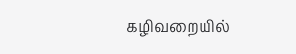கழிவறையில்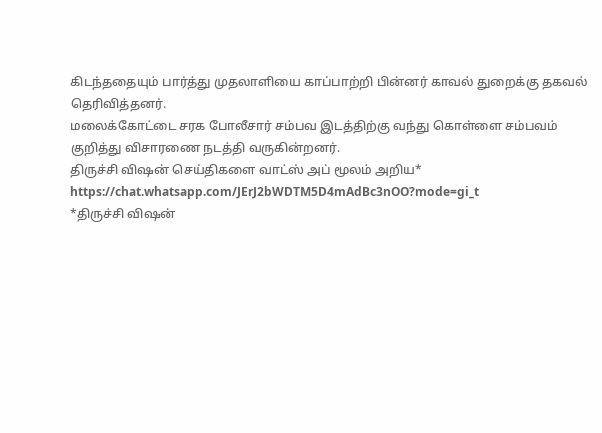கிடந்ததையும் பார்த்து முதலாளியை காப்பாற்றி பின்னர் காவல் துறைக்கு தகவல் தெரிவித்தனர்.
மலைக்கோட்டை சரக போலீசார் சம்பவ இடத்திற்கு வந்து கொள்ளை சம்பவம் குறித்து விசாரணை நடத்தி வருகின்றனர்.
திருச்சி விஷன் செய்திகளை வாட்ஸ் அப் மூலம் அறிய*
https://chat.whatsapp.com/JErJ2bWDTM5D4mAdBc3nOO?mode=gi_t
*திருச்சி விஷன்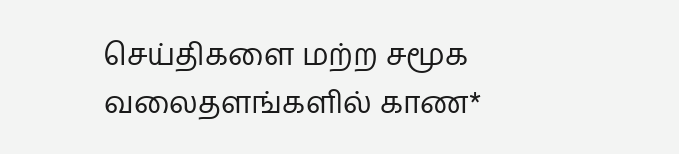செய்திகளை மற்ற சமூக வலைதளங்களில் காண*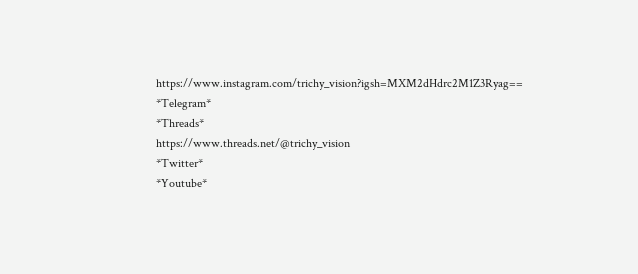https://www.instagram.com/trichy_vision?igsh=MXM2dHdrc2M1Z3Ryag==
*Telegram*
*Threads*
https://www.threads.net/@trichy_vision
*Twitter*
*Youtube*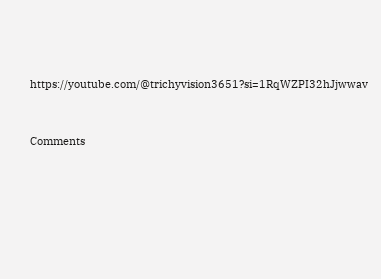https://youtube.com/@trichyvision3651?si=1RqWZPI32hJjwwav



Comments